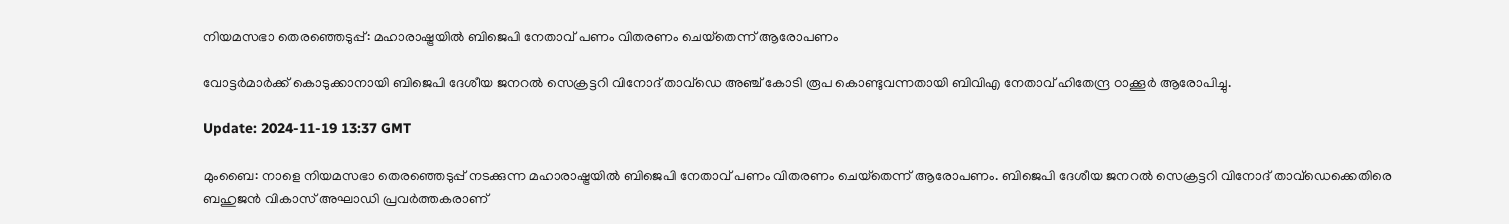നിയമസഭാ തെരഞ്ഞെടുപ്പ്: മഹാരാഷ്ട്രയിൽ ബിജെപി നേതാവ് പണം വിതരണം ചെയ്‌തെന്ന് ആരോപണം

വോട്ടർമാർക്ക് കൊടുക്കാനായി ബിജെപി ദേശീയ ജനറൽ സെക്രട്ടറി വിനോദ് താവ്‌ഡെ അഞ്ച് കോടി രൂപ കൊണ്ടുവന്നതായി ബിവിഎ നേതാവ് ഹിതേന്ദ്ര ഠാക്കൂർ ആരോപിച്ചു.

Update: 2024-11-19 13:37 GMT

മുംബൈ: നാളെ നിയമസഭാ തെരഞ്ഞെടുപ്പ് നടക്കുന്ന മഹാരാഷ്ട്രയിൽ ബിജെപി നേതാവ് പണം വിതരണം ചെയ്‌തെന്ന് ആരോപണം. ബിജെപി ദേശീയ ജനറൽ സെക്രട്ടറി വിനോദ് താവ്‌ഡെക്കെതിരെ ബഹുജൻ വികാസ് അഘാഡി പ്രവർത്തകരാണ്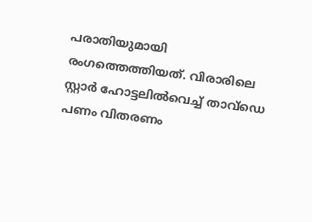പരാതിയുമായി രംഗത്തെത്തിയത്. വിരാരിലെ സ്റ്റാർ ഹോട്ടലിൽവെച്ച് താവ്‌ഡെ പണം വിതരണം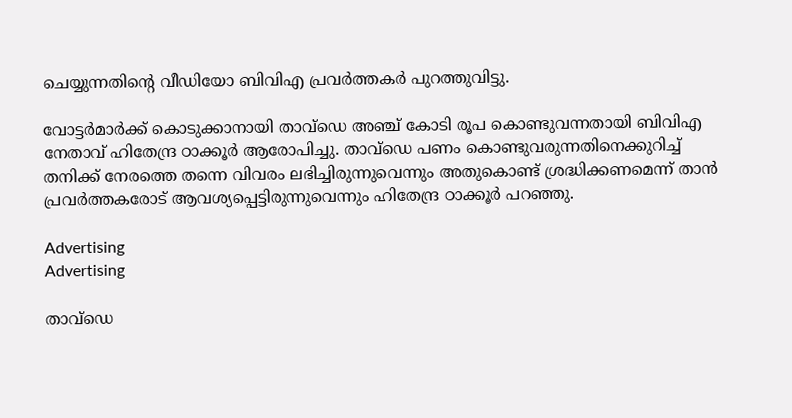ചെയ്യുന്നതിന്റെ വീഡിയോ ബിവിഎ പ്രവർത്തകർ പുറത്തുവിട്ടു.

വോട്ടർമാർക്ക് കൊടുക്കാനായി താവ്‌ഡെ അഞ്ച് കോടി രൂപ കൊണ്ടുവന്നതായി ബിവിഎ നേതാവ് ഹിതേന്ദ്ര ഠാക്കൂർ ആരോപിച്ചു. താവ്‌ഡെ പണം കൊണ്ടുവരുന്നതിനെക്കുറിച്ച് തനിക്ക് നേരത്തെ തന്നെ വിവരം ലഭിച്ചിരുന്നുവെന്നും അതുകൊണ്ട് ശ്രദ്ധിക്കണമെന്ന് താൻ പ്രവർത്തകരോട് ആവശ്യപ്പെട്ടിരുന്നുവെന്നും ഹിതേന്ദ്ര ഠാക്കൂർ പറഞ്ഞു.

Advertising
Advertising

താവ്‌ഡെ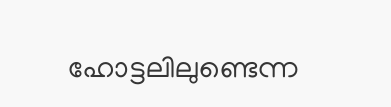ഹോട്ടലിലുണ്ടെന്ന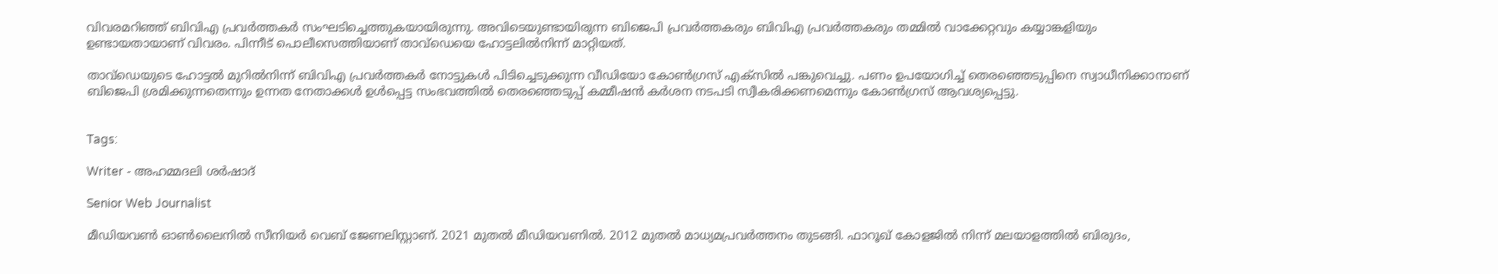വിവരമറിഞ്ഞ് ബിവിഎ പ്രവർത്തകർ സംഘടിച്ചെത്തുകയായിരുന്നു. അവിടെയുണ്ടായിരുന്ന ബിജെപി പ്രവർത്തകരും ബിവിഎ പ്രവർത്തകരും തമ്മിൽ വാക്കേറ്റവും കയ്യാങ്കളിയും ഉണ്ടായതായാണ് വിവരം. പിന്നീട് പൊലീസെത്തിയാണ് താവ്‌ഡെയെ ഹോട്ടലിൽനിന്ന് മാറ്റിയത്.

താവ്‌ഡെയുടെ ഹോട്ടൽ മുറിൽനിന്ന് ബിവിഎ പ്രവർത്തകർ നോട്ടുകൾ പിടിച്ചെടുക്കുന്ന വീഡിയോ കോൺഗ്രസ് എക്‌സിൽ പങ്കുവെച്ചു. പണം ഉപയോഗിച്ച് തെരഞ്ഞെടുപ്പിനെ സ്വാധീനിക്കാനാണ് ബിജെപി ശ്രമിക്കുന്നതെന്നും ഉന്നത നേതാക്കൾ ഉൾപ്പെട്ട സംഭവത്തിൽ തെരഞ്ഞെടുപ്പ് കമ്മീഷൻ കർശന നടപടി സ്വീകരിക്കണമെന്നും കോൺഗ്രസ് ആവശ്യപ്പെട്ടു.


Tags:

Writer - അഹമ്മദലി ശര്‍ഷാദ്

Senior Web Journalist

മീഡിയവൺ ഓൺലൈനിൽ സീനിയർ വെബ് ജേണലിസ്റ്റാണ്. 2021 മുതൽ മീഡിയവണിൽ. 2012 മുതൽ മാധ്യമപ്രവർത്തനം തുടങ്ങി. ഫാറൂഖ് കോളജിൽ നിന്ന് മലയാളത്തിൽ ബിരുദം,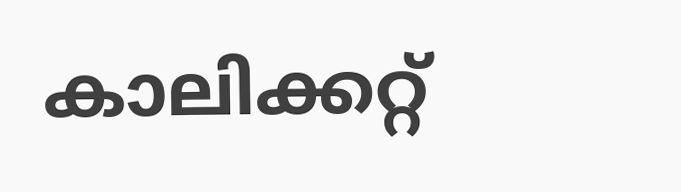കാലിക്കറ്റ്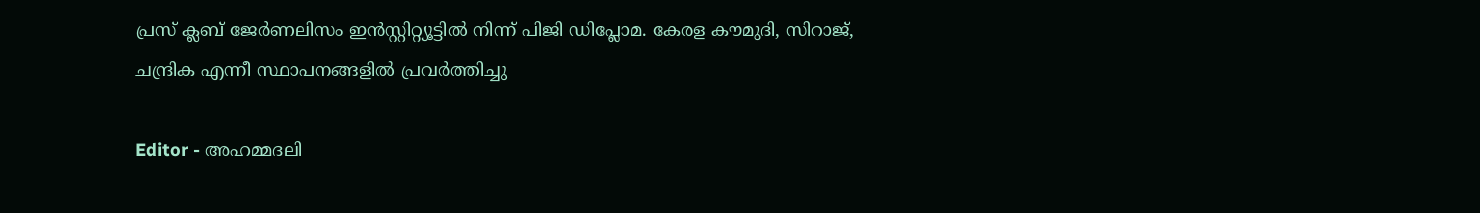പ്രസ് ക്ലബ് ജേർണലിസം ഇൻസ്റ്റിറ്റ്യൂട്ടിൽ നിന്ന് പിജി ഡിപ്ലോമ. കേരള കൗമുദി, സിറാജ്, ചന്ദ്രിക എന്നീ സ്ഥാപനങ്ങളിൽ പ്രവർത്തിച്ചു

Editor - അഹമ്മദലി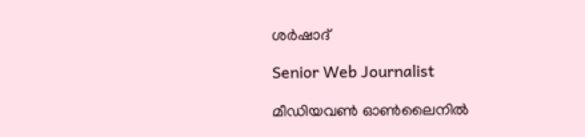ശര്‍ഷാദ്

Senior Web Journalist

മീഡിയവൺ ഓൺലൈനിൽ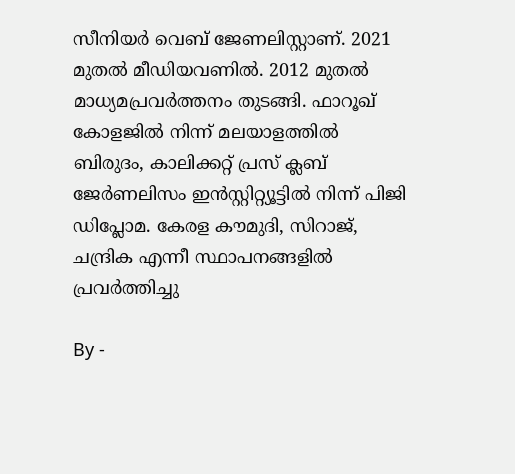സീനിയർ വെബ് ജേണലിസ്റ്റാണ്. 2021 മുതൽ മീഡിയവണിൽ. 2012 മുതൽ മാധ്യമപ്രവർത്തനം തുടങ്ങി. ഫാറൂഖ് കോളജിൽ നിന്ന് മലയാളത്തിൽ ബിരുദം, കാലിക്കറ്റ് പ്രസ് ക്ലബ് ജേർണലിസം ഇൻസ്റ്റിറ്റ്യൂട്ടിൽ നിന്ന് പിജി ഡിപ്ലോമ. കേരള കൗമുദി, സിറാജ്, ചന്ദ്രിക എന്നീ സ്ഥാപനങ്ങളിൽ പ്രവർത്തിച്ചു

By -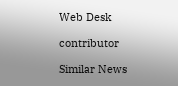Web Desk

contributor

Similar News